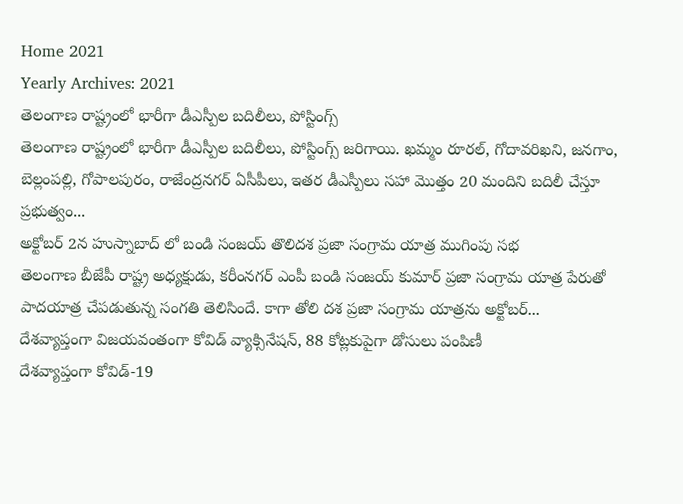Home 2021
Yearly Archives: 2021
తెలంగాణ రాష్ట్రంలో భారీగా డీఎస్పీల బదిలీలు, పోస్టింగ్స్
తెలంగాణ రాష్ట్రంలో భారీగా డీఎస్పీల బదిలీలు, పోస్టింగ్స్ జరిగాయి. ఖమ్మం రూరల్, గోదావరిఖని, జనగాం, బెల్లంపల్లి, గోపాలపురం, రాజేంద్రనగర్ ఏసీపీలు, ఇతర డీఎస్పీలు సహా మొత్తం 20 మందిని బదిలీ చేస్తూ ప్రభుత్వం...
అక్టోబర్ 2న హుస్నాబాద్ లో బండి సంజయ్ తొలిదశ ప్రజా సంగ్రామ యాత్ర ముగింపు సభ
తెలంగాణ బీజేపీ రాష్ట్ర అధ్యక్షుడు, కరీంనగర్ ఎంపీ బండి సంజయ్ కుమార్ ప్రజా సంగ్రామ యాత్ర పేరుతో పాదయాత్ర చేపడుతున్న సంగతి తెలిసిందే. కాగా తోలి దశ ప్రజా సంగ్రామ యాత్రను అక్టోబర్...
దేశవ్యాప్తంగా విజయవంతంగా కోవిడ్ వ్యాక్సినేషన్, 88 కోట్లకుపైగా డోసులు పంపిణీ
దేశవ్యాప్తంగా కోవిడ్-19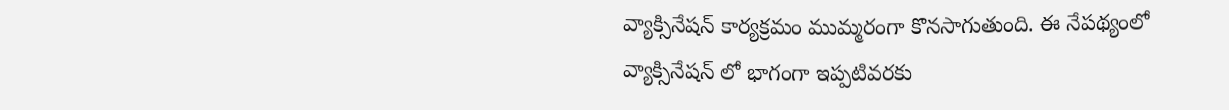వ్యాక్సినేషన్ కార్యక్రమం ముమ్మరంగా కొనసాగుతుంది. ఈ నేపథ్యంలో వ్యాక్సినేషన్ లో భాగంగా ఇప్పటివరకు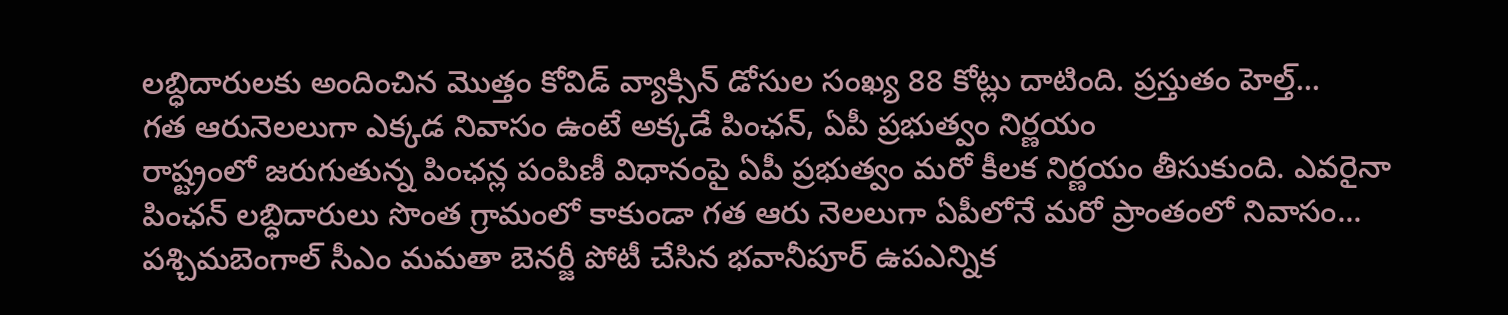లబ్ధిదారులకు అందించిన మొత్తం కోవిడ్ వ్యాక్సిన్ డోసుల సంఖ్య 88 కోట్లు దాటింది. ప్రస్తుతం హెల్త్...
గత ఆరునెలలుగా ఎక్కడ నివాసం ఉంటే అక్కడే పింఛన్, ఏపీ ప్రభుత్వం నిర్ణయం
రాష్ట్రంలో జరుగుతున్న పింఛన్ల పంపిణీ విధానంపై ఏపీ ప్రభుత్వం మరో కీలక నిర్ణయం తీసుకుంది. ఎవరైనా పింఛన్ లబ్ధిదారులు సొంత గ్రామంలో కాకుండా గత ఆరు నెలలుగా ఏపీలోనే మరో ప్రాంతంలో నివాసం...
పశ్చిమబెంగాల్ సీఎం మమతా బెనర్జీ పోటీ చేసిన భవానీపూర్ ఉపఎన్నిక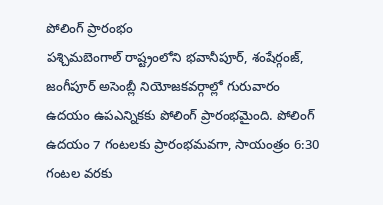పోలింగ్ ప్రారంభం
పశ్చిమబెంగాల్ రాష్ట్రంలోని భవానీపూర్, శంషేర్గంజ్, జంగీపూర్ అసెంబ్లీ నియోజకవర్గాల్లో గురువారం ఉదయం ఉపఎన్నికకు పోలింగ్ ప్రారంభమైంది. పోలింగ్ ఉదయం 7 గంటలకు ప్రారంభమవగా, సాయంత్రం 6:30 గంటల వరకు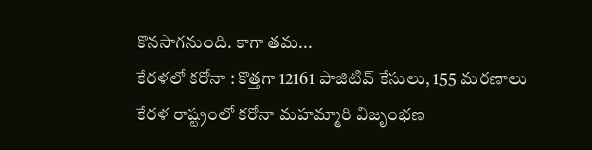కొనసాగనుంది. కాగా తమ...
కేరళలో కరోనా : కొత్తగా 12161 పాజిటివ్ కేసులు, 155 మరణాలు
కేరళ రాష్ట్రంలో కరోనా మహమ్మారి విజృంభణ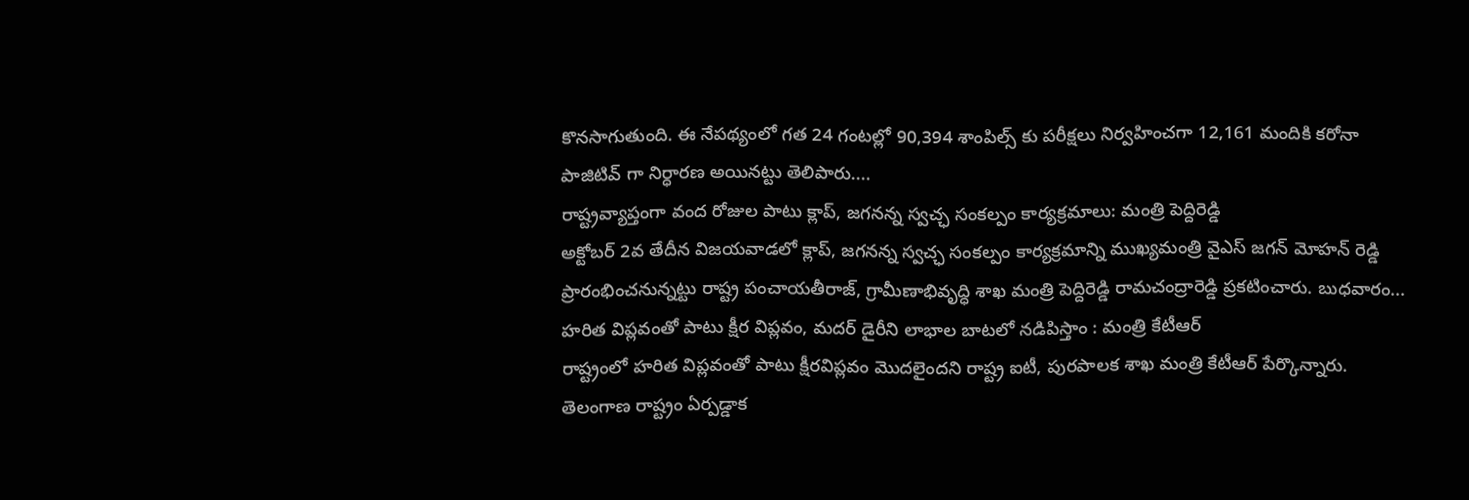కొనసాగుతుంది. ఈ నేపథ్యంలో గత 24 గంటల్లో 90,394 శాంపిల్స్ కు పరీక్షలు నిర్వహించగా 12,161 మందికి కరోనా పాజిటివ్ గా నిర్ధారణ అయినట్టు తెలిపారు....
రాష్ట్రవ్యాప్తంగా వంద రోజుల పాటు క్లాప్, జగనన్న స్వచ్ఛ సంకల్పం కార్యక్రమాలు: మంత్రి పెద్దిరెడ్డి
అక్టోబర్ 2వ తేదీన విజయవాడలో క్లాప్, జగనన్న స్వచ్ఛ సంకల్పం కార్యక్రమాన్ని ముఖ్యమంత్రి వైఎస్ జగన్ మోహన్ రెడ్డి ప్రారంభించనున్నట్టు రాష్ట్ర పంచాయతీరాజ్, గ్రామీణాభివృద్ధి శాఖ మంత్రి పెద్దిరెడ్డి రామచంద్రారెడ్డి ప్రకటించారు. బుధవారం...
హరిత విప్లవంతో పాటు క్షీర విప్లవం, మదర్ డైరీని లాభాల బాటలో నడిపిస్తాం : మంత్రి కేటీఆర్
రాష్ట్రంలో హరిత విప్లవంతో పాటు క్షీరవిప్లవం మొదలైందని రాష్ట్ర ఐటీ, పురపాలక శాఖ మంత్రి కేటీఆర్ పేర్కొన్నారు. తెలంగాణ రాష్ట్రం ఏర్పడ్డాక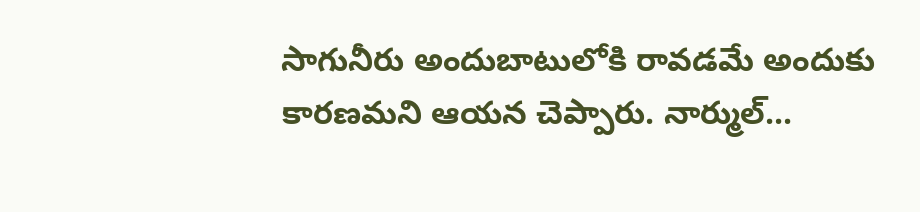సాగునీరు అందుబాటులోకి రావడమే అందుకు కారణమని ఆయన చెప్పారు. నార్ముల్...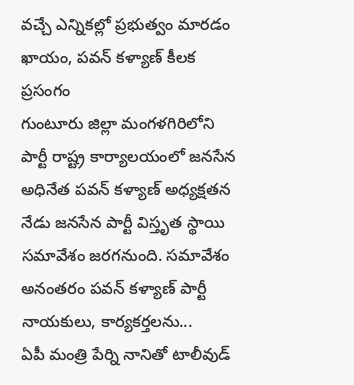వచ్చే ఎన్నికల్లో ప్రభుత్వం మారడం ఖాయం, పవన్ కళ్యాణ్ కీలక ప్రసంగం
గుంటూరు జిల్లా మంగళగిరిలోని పార్టీ రాష్ట్ర కార్యాలయంలో జనసేన అధినేత పవన్ కళ్యాణ్ అధ్యక్షతన నేడు జనసేన పార్టీ విస్తృత స్థాయి సమావేశం జరగనుంది. సమావేశం అనంతరం పవన్ కళ్యాణ్ పార్టీ నాయకులు, కార్యకర్తలను...
ఏపీ మంత్రి పేర్ని నానితో టాలీవుడ్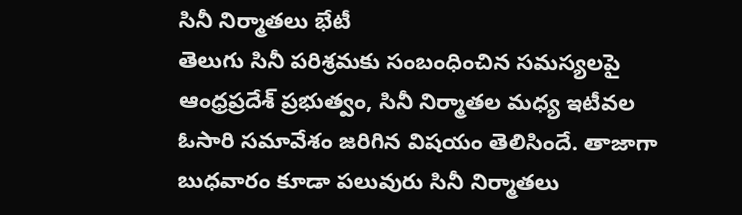సినీ నిర్మాతలు భేటీ
తెలుగు సినీ పరిశ్రమకు సంబంధించిన సమస్యలపై ఆంధ్రప్రదేశ్ ప్రభుత్వం, సినీ నిర్మాతల మధ్య ఇటీవల ఓసారి సమావేశం జరిగిన విషయం తెలిసిందే. తాజాగా బుధవారం కూడా పలువురు సినీ నిర్మాతలు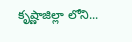కృష్ణాజిల్లా లోని...